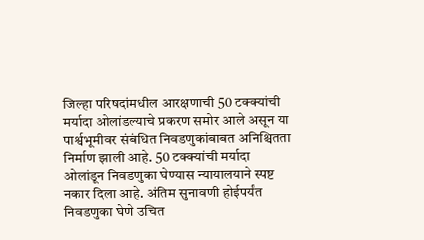जिल्हा परिषदांमधील आरक्षणाची 50 टक्क्यांची मर्यादा ओलांडल्याचे प्रकरण समोर आले असून या पार्श्वभूमीवर संबंधित निवडणुकांबाबत अनिश्चितता निर्माण झाली आहे. 50 टक्क्यांची मर्यादा ओलांडून निवडणुका घेण्यास न्यायालयाने स्पष्ट नकार दिला आहे. अंतिम सुनावणी होईपर्यंत निवडणुका घेणे उचित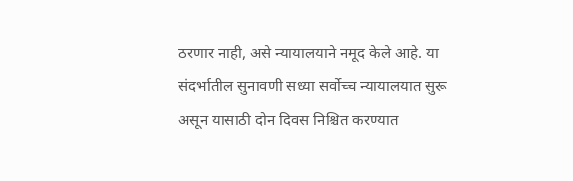ठरणार नाही, असे न्यायालयाने नमूद केले आहे. या संदर्भातील सुनावणी सध्या सर्वोच्च न्यायालयात सुरू असून यासाठी दोन दिवस निश्चित करण्यात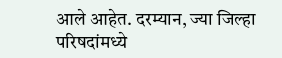आले आहेत. दरम्यान, ज्या जिल्हा परिषदांमध्ये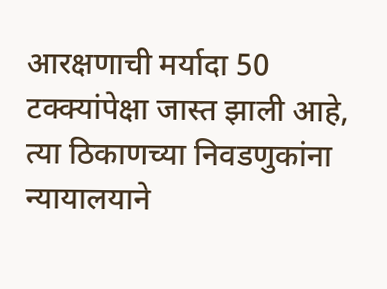आरक्षणाची मर्यादा 50 टक्क्यांपेक्षा जास्त झाली आहे, त्या ठिकाणच्या निवडणुकांना न्यायालयाने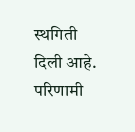स्थगिती दिली आहे. परिणामी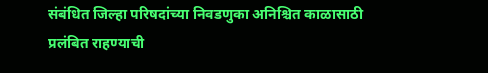संबंधित जिल्हा परिषदांच्या निवडणुका अनिश्चित काळासाठी प्रलंबित राहण्याची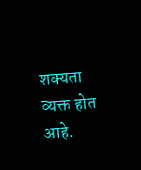शक्यता व्यक्त होत आहे.